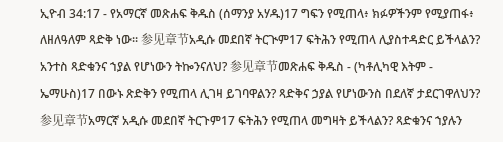ኢዮብ 34:17 - የአማርኛ መጽሐፍ ቅዱስ (ሰማንያ አሃዱ)17 ግፍን የሚጠላ፥ ክፉዎችንም የሚያጠፋ፥ ለዘለዓለም ጻድቅ ነው። 参见章节አዲሱ መደበኛ ትርጒም17 ፍትሕን የሚጠላ ሊያስተዳድር ይችላልን? አንተስ ጻድቁንና ኀያል የሆነውን ትኰንናለህ? 参见章节መጽሐፍ ቅዱስ - (ካቶሊካዊ እትም - ኤማሁስ)17 በውኑ ጽድቅን የሚጠላ ሊገዛ ይገባዋልን? ጻድቅና ኃያል የሆነውንስ በደለኛ ታደርገዋለህን? 参见章节አማርኛ አዲሱ መደበኛ ትርጉም17 ፍትሕን የሚጠላ መግዛት ይችላልን? ጻድቁንና ኀያሉን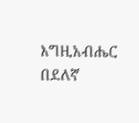እግዚአብሔር በደለኛ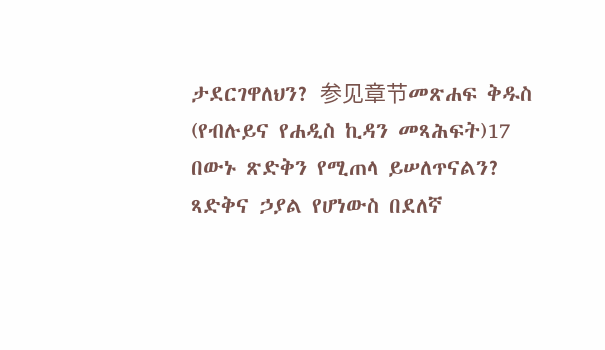ታደርገዋለህን? 参见章节መጽሐፍ ቅዱስ (የብሉይና የሐዲስ ኪዳን መጻሕፍት)17 በውኑ ጽድቅን የሚጠላ ይሠለጥናልን? ጻድቅና ኃያል የሆነውስ በደለኛ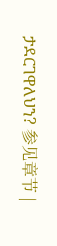ታደርገዋለህን? 参见章节 |